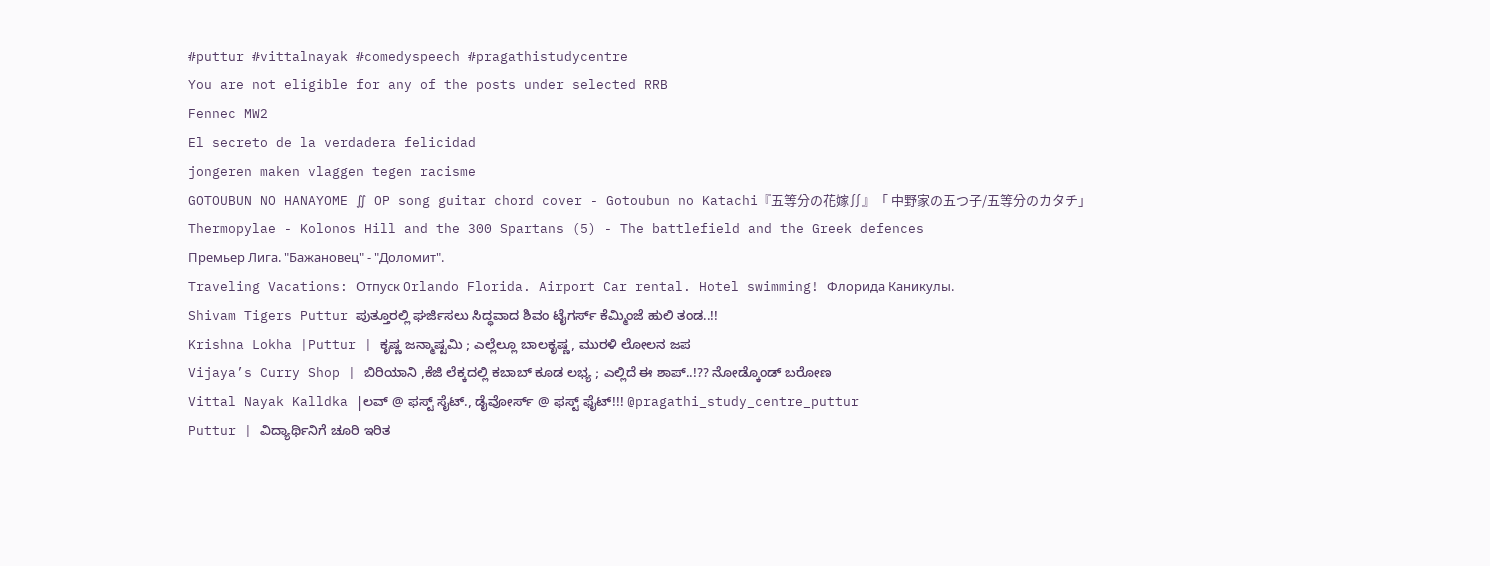#puttur #vittalnayak #comedyspeech #pragathistudycentre
You are not eligible for any of the posts under selected RRB
Fennec MW2
El secreto de la verdadera felicidad
jongeren maken vlaggen tegen racisme
GOTOUBUN NO HANAYOME ∬ OP song guitar chord cover - Gotoubun no Katachi『五等分の花嫁∬』「 中野家の五つ子/五等分のカタチ」
Thermopylae - Kolonos Hill and the 300 Spartans (5) - The battlefield and the Greek defences
Премьер Лига. "Бажановец" - "Доломит".
Traveling Vacations: Отпуск Orlando Florida. Airport Car rental. Hotel swimming! Флорида Каникулы.
Shivam Tigers Puttur ಪುತ್ತೂರಲ್ಲಿ ಘರ್ಜಿಸಲು ಸಿದ್ಧವಾದ ಶಿವಂ ಟೈಗರ್ಸ್ ಕೆಮ್ಮಿಂಜೆ ಹುಲಿ ತಂಡ..!!
Krishna Lokha |Puttur | ಕೃಷ್ಣ ಜನ್ಮಾಷ್ಟಮಿ ; ಎಲ್ಲೆಲ್ಲೂ ಬಾಲಕೃಷ್ಣ, ಮುರಳಿ ಲೋಲನ ಜಪ
Vijaya’s Curry Shop | ಬಿರಿಯಾನಿ ,ಕೆಜಿ ಲೆಕ್ಕದಲ್ಲಿ ಕಬಾಬ್ ಕೂಡ ಲಭ್ಯ ; ಎಲ್ಲಿದೆ ಈ ಶಾಪ್..!?? ನೋಡ್ಕೊಂಡ್ ಬರೋಣ
Vittal Nayak Kalldka |ಲವ್ @ ಫಸ್ಟ್ ಸೈಟ್., ಡೈವೋರ್ಸ್ @ ಫಸ್ಟ್ ಫೈಟ್!!! @pragathi_study_centre_puttur
Puttur | ವಿದ್ಯಾರ್ಥಿನಿಗೆ ಚೂರಿ ಇರಿತ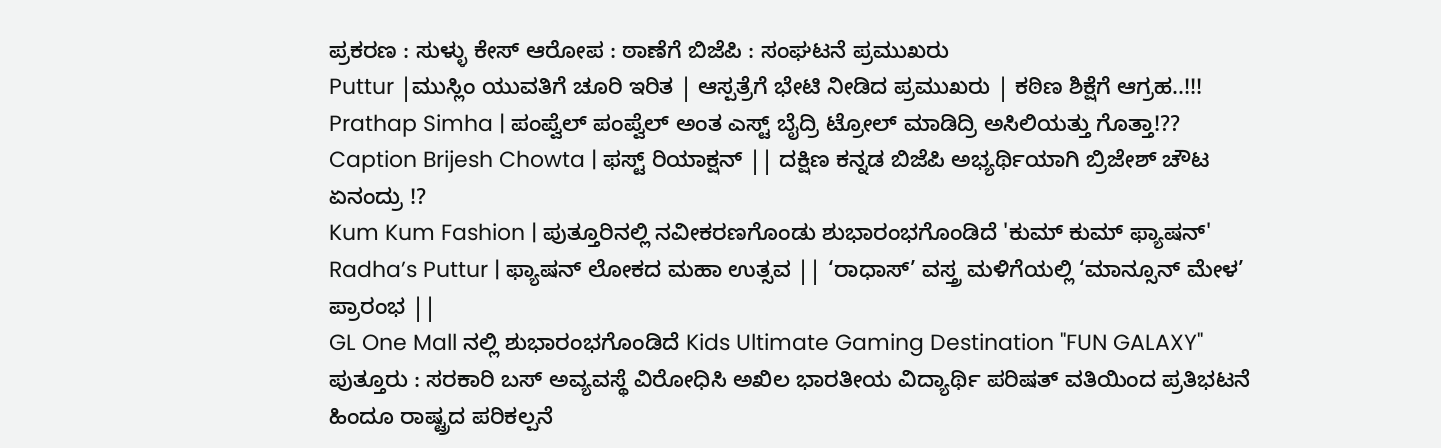ಪ್ರಕರಣ : ಸುಳ್ಳು ಕೇಸ್ ಆರೋಪ : ಠಾಣೆಗೆ ಬಿಜೆಪಿ : ಸಂಘಟನೆ ಪ್ರಮುಖರು
Puttur |ಮುಸ್ಲಿಂ ಯುವತಿಗೆ ಚೂರಿ ಇರಿತ | ಆಸ್ಪತ್ರೆಗೆ ಭೇಟಿ ನೀಡಿದ ಪ್ರಮುಖರು | ಕಠಿಣ ಶಿಕ್ಷೆಗೆ ಆಗ್ರಹ..!!!
Prathap Simha | ಪಂಪ್ವೆಲ್ ಪಂಪ್ವೆಲ್ ಅಂತ ಎಸ್ಟ್ ಬೈದ್ರಿ ಟ್ರೋಲ್ ಮಾಡಿದ್ರಿ ಅಸಿಲಿಯತ್ತು ಗೊತ್ತಾ!??
Caption Brijesh Chowta | ಫಸ್ಟ್ ರಿಯಾಕ್ಷನ್ || ದಕ್ಷಿಣ ಕನ್ನಡ ಬಿಜೆಪಿ ಅಭ್ಯರ್ಥಿಯಾಗಿ ಬ್ರಿಜೇಶ್ ಚೌಟ ಏನಂದ್ರು !?
Kum Kum Fashion | ಪುತ್ತೂರಿನಲ್ಲಿ ನವೀಕರಣಗೊಂಡು ಶುಭಾರಂಭಗೊಂಡಿದೆ 'ಕುಮ್ ಕುಮ್ ಫ್ಯಾಷನ್'
Radha’s Puttur | ಫ್ಯಾಷನ್ ಲೋಕದ ಮಹಾ ಉತ್ಸವ || ‘ರಾಧಾಸ್’ ವಸ್ತ್ರ ಮಳಿಗೆಯಲ್ಲಿ ‘ಮಾನ್ಸೂನ್ ಮೇಳ’ ಪ್ರಾರಂಭ ||
GL One Mall ನಲ್ಲಿ ಶುಭಾರಂಭಗೊಂಡಿದೆ Kids Ultimate Gaming Destination "FUN GALAXY"
ಪುತ್ತೂರು : ಸರಕಾರಿ ಬಸ್ ಅವ್ಯವಸ್ಥೆ ವಿರೋಧಿಸಿ ಅಖಿಲ ಭಾರತೀಯ ವಿದ್ಯಾರ್ಥಿ ಪರಿಷತ್ ವತಿಯಿಂದ ಪ್ರತಿಭಟನೆ
ಹಿಂದೂ ರಾಷ್ಟ್ರದ ಪರಿಕಲ್ಪನೆ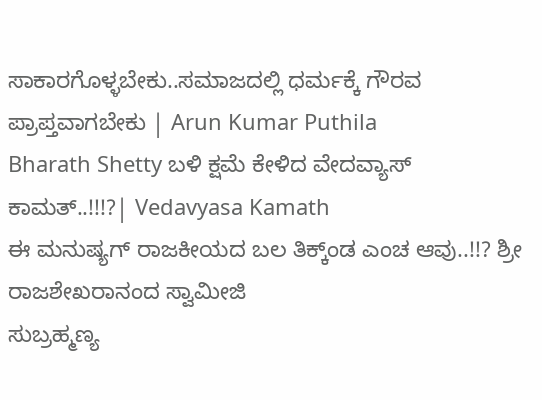ಸಾಕಾರಗೊಳ್ಳಬೇಕು..ಸಮಾಜದಲ್ಲಿ ಧರ್ಮಕ್ಕೆ ಗೌರವ ಪ್ರಾಪ್ತವಾಗಬೇಕು | Arun Kumar Puthila
Bharath Shetty ಬಳಿ ಕ್ಷಮೆ ಕೇಳಿದ ವೇದವ್ಯಾಸ್ ಕಾಮತ್..!!!?| Vedavyasa Kamath
ಈ ಮನುಷ್ಯಗ್ ರಾಜಕೀಯದ ಬಲ ತಿಕ್ಕ್ಂಡ ಎಂಚ ಆವು..!!? ಶ್ರೀ ರಾಜಶೇಖರಾನಂದ ಸ್ವಾಮೀಜಿ
ಸುಬ್ರಹ್ಮಣ್ಯ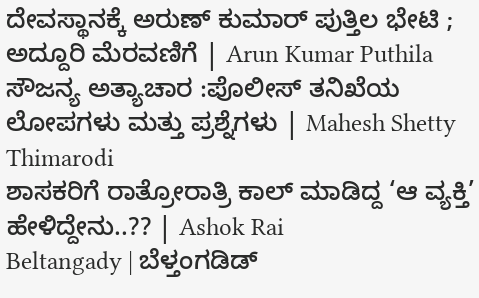ದೇವಸ್ಥಾನಕ್ಕೆ ಅರುಣ್ ಕುಮಾರ್ ಪುತ್ತಿಲ ಭೇಟಿ ; ಅದ್ದೂರಿ ಮೆರವಣಿಗೆ | Arun Kumar Puthila
ಸೌಜನ್ಯ ಅತ್ಯಾಚಾರ :ಪೊಲೀಸ್ ತನಿಖೆಯ ಲೋಪಗಳು ಮತ್ತು ಪ್ರಶ್ನೆಗಳು | Mahesh Shetty Thimarodi
ಶಾಸಕರಿಗೆ ರಾತ್ರೋರಾತ್ರಿ ಕಾಲ್ ಮಾಡಿದ್ದ ‘ಆ ವ್ಯಕ್ತಿ’ ಹೇಳಿದ್ದೇನು..?? | Ashok Rai
Beltangady | ಬೆಳ್ತಂಗಡಿಡ್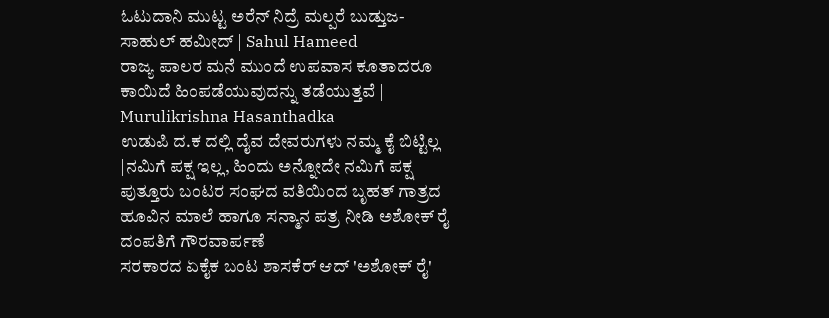ಓಟುದಾನಿ ಮುಟ್ಟ ಅರೆನ್ ನಿದ್ರೆ ಮಲ್ಪರೆ ಬುಡ್ತುಜ- ಸಾಹುಲ್ ಹಮೀದ್ | Sahul Hameed
ರಾಜ್ಯ ಪಾಲರ ಮನೆ ಮುಂದೆ ಉಪವಾಸ ಕೂತಾದರೂ ಕಾಯಿದೆ ಹಿಂಪಡೆಯುವುದನ್ನು ತಡೆಯುತ್ತವೆ | Murulikrishna Hasanthadka
ಉಡುಪಿ ದ.ಕ ದಲ್ಲಿ ದೈವ ದೇವರುಗಳು ನಮ್ಮ ಕೈ ಬಿಟ್ಟಿಲ್ಲ |ನಮಿಗೆ ಪಕ್ಷ ಇಲ್ಲ, ಹಿಂದು ಅನ್ನೋದೇ ನಮಿಗೆ ಪಕ್ಷ
ಪುತ್ತೂರು ಬಂಟರ ಸಂಘದ ವತಿಯಿಂದ ಬೃಹತ್ ಗಾತ್ರದ ಹೂವಿನ ಮಾಲೆ ಹಾಗೂ ಸನ್ಮಾನ ಪತ್ರ ನೀಡಿ ಅಶೋಕ್ ರೈ ದಂಪತಿಗೆ ಗೌರವಾರ್ಪಣೆ
ಸರಕಾರದ ಏಕೈಕ ಬಂಟ ಶಾಸಕೆರ್ ಆದ್ 'ಅಶೋಕ್ ರೈ'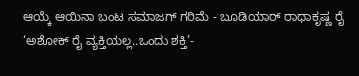ಆಯ್ಕೆ ಆಯಿನಾ ಬಂಟ ಸಮಾಜಗ್ ಗರಿಮೆ - ಬೂಡಿಯಾರ್ ರಾಧಾಕೃಷ್ಣ ರೈ
‘ಅಶೋಕ್ ರೈ ವ್ಯಕ್ತಿಯಲ್ಲ..ಒಂದು ಶಕ್ತಿ’-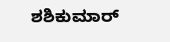ಶಶಿಕುಮಾರ್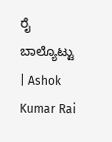ರೈ ಬಾಲ್ಯೊಟ್ಟು | Ashok Kumar Rai